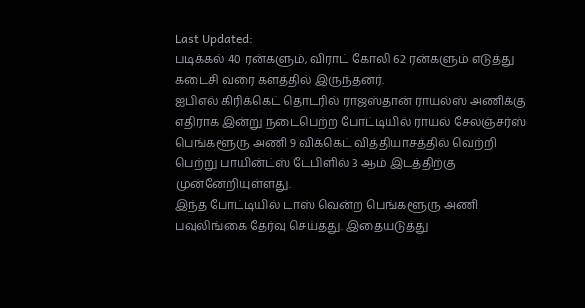Last Updated:
படிக்கல் 40 ரன்களும், விராட் கோலி 62 ரன்களும் எடுத்து கடைசி வரை களத்தில் இருந்தனர்.
ஐபிஎல் கிரிக்கெட் தொடரில் ராஜஸ்தான் ராயல்ஸ் அணிக்கு எதிராக இன்று நடைபெற்ற போட்டியில் ராயல் சேலஞ்சர்ஸ் பெங்களூரு அணி 9 விக்கெட் வித்தியாசத்தில் வெற்றி பெற்று பாயின்ட்ஸ் டேபிளில் 3 ஆம் இடத்திற்கு முன்னேறியுள்ளது.
இந்த போட்டியில் டாஸ் வென்ற பெங்களூரு அணி பவுலிங்கை தேர்வு செய்தது. இதையடுத்து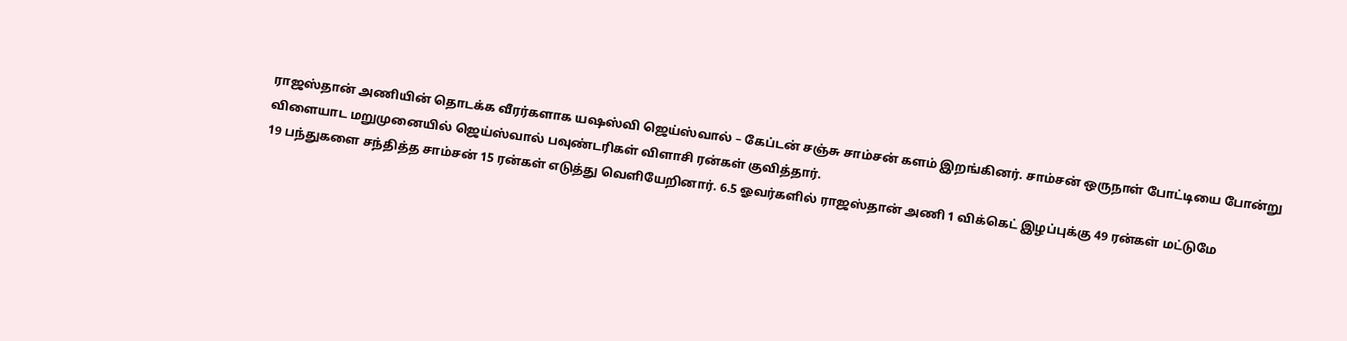ராஜஸ்தான் அணியின் தொடக்க வீரர்களாக யஷஸ்வி ஜெய்ஸ்வால் – கேப்டன் சஞ்சு சாம்சன் களம் இறங்கினர். சாம்சன் ஒருநாள் போட்டியை போன்று விளையாட மறுமுனையில் ஜெய்ஸ்வால் பவுண்டரிகள் விளாசி ரன்கள் குவித்தார்.
19 பந்துகளை சந்தித்த சாம்சன் 15 ரன்கள் எடுத்து வெளியேறினார். 6.5 ஓவர்களில் ராஜஸ்தான் அணி 1 விக்கெட் இழப்புக்கு 49 ரன்கள் மட்டுமே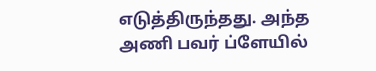எடுத்திருந்தது. அந்த அணி பவர் ப்ளேயில்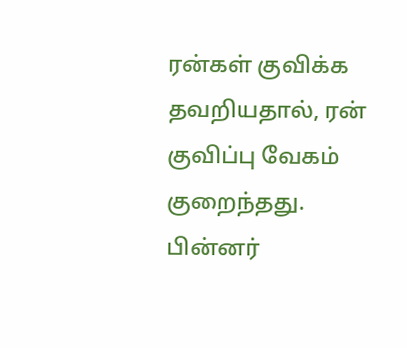ரன்கள் குவிக்க தவறியதால், ரன் குவிப்பு வேகம் குறைந்தது.
பின்னர்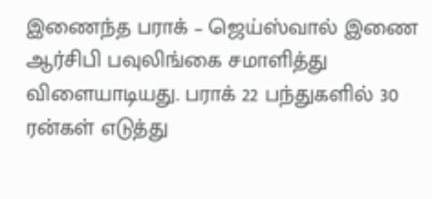இணைந்த பராக் – ஜெய்ஸ்வால் இணை ஆர்சிபி பவுலிங்கை சமாளித்து விளையாடியது. பராக் 22 பந்துகளில் 30 ரன்கள் எடுத்து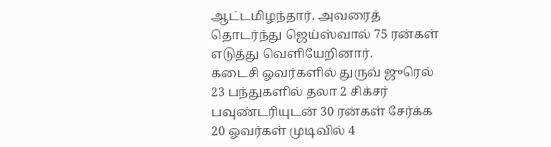ஆட்டமிழந்தார். அவரைத் தொடர்ந்து ஜெய்ஸ்வால் 75 ரன்கள் எடுத்து வெளியேறினார்.
கடைசி ஓவர்களில் துருவ் ஜுரெல் 23 பந்துகளில் தலா 2 சிக்சர் பவுண்டரியுடன் 30 ரன்கள் சேர்க்க 20 ஓவர்கள் முடிவில் 4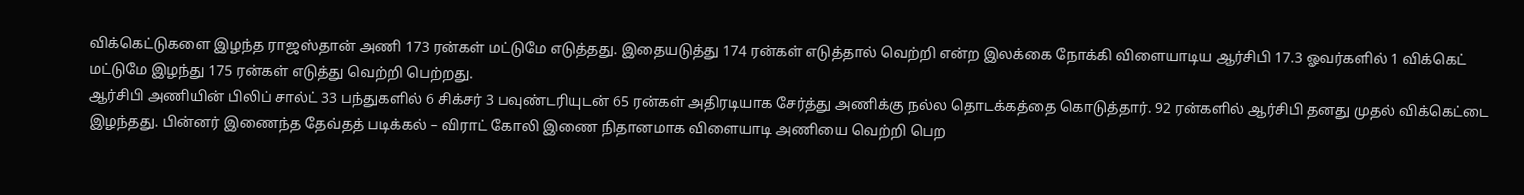விக்கெட்டுகளை இழந்த ராஜஸ்தான் அணி 173 ரன்கள் மட்டுமே எடுத்தது. இதையடுத்து 174 ரன்கள் எடுத்தால் வெற்றி என்ற இலக்கை நோக்கி விளையாடிய ஆர்சிபி 17.3 ஓவர்களில் 1 விக்கெட் மட்டுமே இழந்து 175 ரன்கள் எடுத்து வெற்றி பெற்றது.
ஆர்சிபி அணியின் பிலிப் சால்ட் 33 பந்துகளில் 6 சிக்சர் 3 பவுண்டரியுடன் 65 ரன்கள் அதிரடியாக சேர்த்து அணிக்கு நல்ல தொடக்கத்தை கொடுத்தார். 92 ரன்களில் ஆர்சிபி தனது முதல் விக்கெட்டை இழந்தது. பின்னர் இணைந்த தேவ்தத் படிக்கல் – விராட் கோலி இணை நிதானமாக விளையாடி அணியை வெற்றி பெற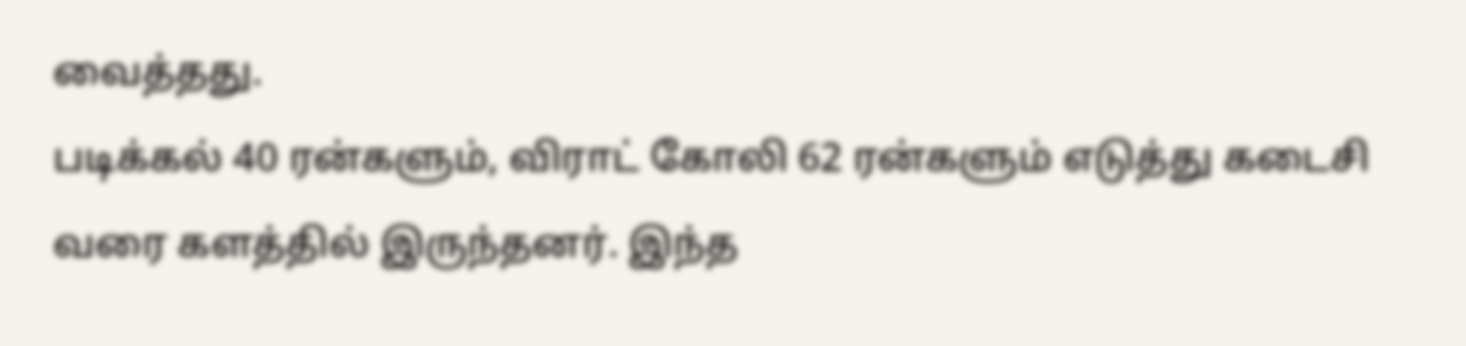வைத்தது.
படிக்கல் 40 ரன்களும், விராட் கோலி 62 ரன்களும் எடுத்து கடைசி வரை களத்தில் இருந்தனர். இந்த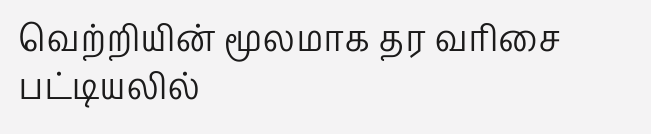வெற்றியின் மூலமாக தர வரிசை பட்டியலில்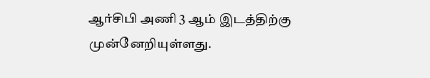ஆர்சிபி அணி 3 ஆம் இடத்திற்கு முன்னேறியுள்ளது.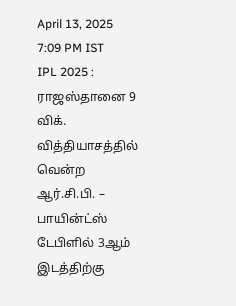April 13, 2025 7:09 PM IST
IPL 2025 : ராஜஸ்தானை 9 விக். வித்தியாசத்தில் வென்ற ஆர்.சி.பி. – பாயின்ட்ஸ் டேபிளில் 3ஆம் இடத்திற்கு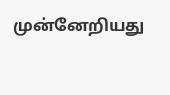முன்னேறியது